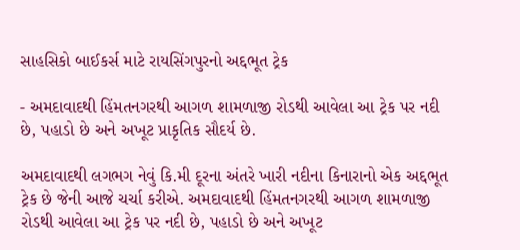સાહસિકો બાઈકર્સ માટે રાયસિંગપુરનો અદ્દભૂત ટ્રેક

- અમદાવાદથી હિંમતનગરથી આગળ શામળાજી રોડથી આવેલા આ ટ્રેક પર નદી છે, પહાડો છે અને અખૂટ પ્રાકૃતિક સૌદર્ય છે.

અમદાવાદથી લગભગ નેવું કિ.મી દૂરના અંતરે ખારી નદીના કિનારાનો એક અદ્દભૂત ટ્રેક છે જેની આજે ચર્ચા કરીએ. અમદાવાદથી હિંમતનગરથી આગળ શામળાજી રોડથી આવેલા આ ટ્રેક પર નદી છે, પહાડો છે અને અખૂટ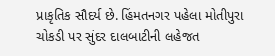પ્રાકૃતિક સૌદર્ય છે. હિંમતનગર પહેલા મોતીપુરા ચોકડી પર સુંદર દાલબાટીની લહેજત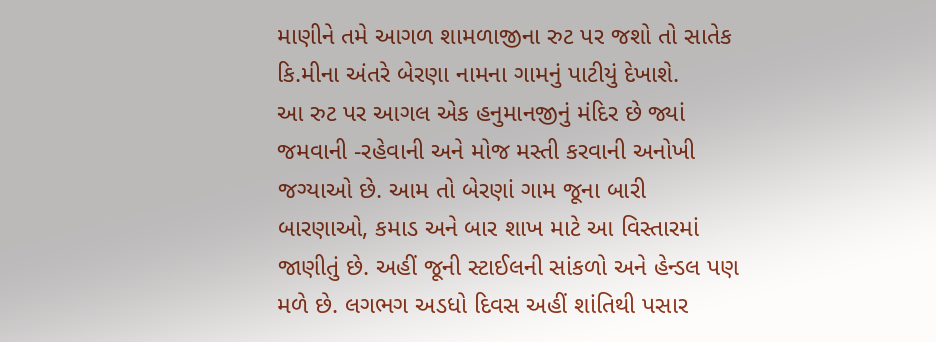માણીને તમે આગળ શામળાજીના રુટ પર જશો તો સાતેક કિ.મીના અંતરે બેરણા નામના ગામનું પાટીયું દેખાશે.
આ રુટ પર આગલ એક હનુમાનજીનું મંદિર છે જ્યાં જમવાની -રહેવાની અને મોજ મસ્તી કરવાની અનોખી જગ્યાઓ છે. આમ તો બેરણાં ગામ જૂના બારી બારણાઓ, કમાડ અને બાર શાખ માટે આ વિસ્તારમાં જાણીતું છે. અહીં જૂની સ્ટાઈલની સાંકળો અને હેન્ડલ પણ મળે છે. લગભગ અડધો દિવસ અહીં શાંતિથી પસાર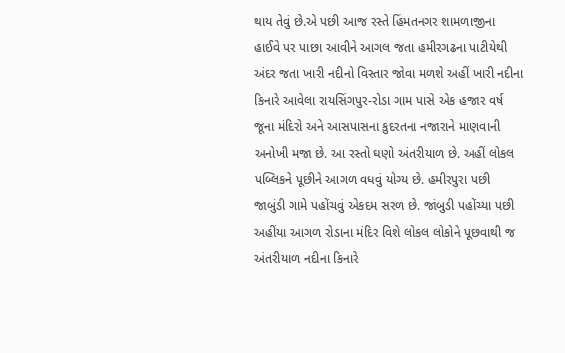થાય તેવું છે.એ પછી આજ રસ્તે હિંમતનગર શામળાજીના હાઈવે પર પાછા આવીને આગલ જતા હમીરગઢના પાટીયેથી અંદર જતા ખારી નદીનો વિસ્તાર જોવા મળશે અહીં ખારી નદીના કિનારે આવેલા રાયસિંગપુર-રોડા ગામ પાસે એક હજાર વર્ષ જૂના મંદિરો અને આસપાસના કુદરતના નજારાને માણવાની અનોખી મજા છે. આ રસ્તો ઘણો અંતરીયાળ છે. અહીં લોકલ પબ્લિકને પૂછીને આગળ વધવું યોગ્ય છે. હમીરપુરા પછી જાબુંડી ગામે પહોંચવું એકદમ સરળ છે. જાંબુડી પહોંચ્યા પછી અહીંયા આગળ રોડાના મંદિર વિશે લોકલ લોકોને પૂછવાથી જ અંતરીયાળ નદીના કિનારે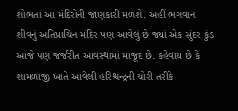શોભતા આ મંદિરોની જાણકારી મળશે. અહીં ભગવાન શીવનું અતિપ્રાચિન મંદિર પણ આવેલું છે જ્યાં એક સુંદર કુંડ આજે પણ જર્જરીત આવસ્થામાં માજૂદ છે. કહેવાય છે કે શામળાજી ખાતે આવેલી હરિશ્ચન્દ્રની ચોરી તરીકે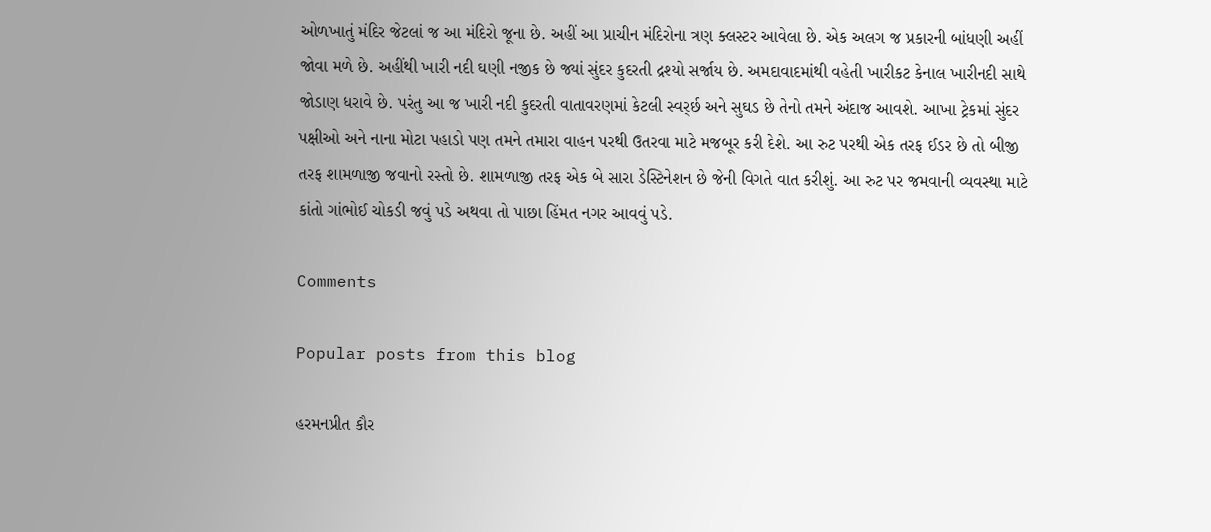ઓળખાતું મંદિર જેટલાં જ આ મંદિરો જૂના છે. અહીં આ પ્રાચીન મંદિરોના ત્રણ ક્લસ્ટર આવેલા છે. એક અલગ જ પ્રકારની બાંધણી અહીં જોવા મળે છે. અહીંથી ખારી નદી ઘણી નજીક છે જ્યાં સુંદર કુદરતી દ્રશ્યો સર્જાય છે. અમદાવાદમાંથી વહેતી ખારીકટ કેનાલ ખારીનદી સાથે જોડાણ ધરાવે છે. પરંતુ આ જ ખારી નદી કુદરતી વાતાવરણમાં કેટલી સ્વર્ર્છ અને સુઘડ છે તેનો તમને અંદાજ આવશે. આખા ટ્રેકમાં સુંદર પક્ષીઓ અને નાના મોટા પહાડો પણ તમને તમારા વાહન પરથી ઉતરવા માટે મજબૂર કરી દેશે. આ રુટ પરથી એક તરફ ઈડર છે તો બીજી તરફ શામળાજી જવાનો રસ્તો છે. શામળાજી તરફ એક બે સારા ડેસ્ટિનેશન છે જેની વિગતે વાત કરીશું. આ રુટ પર જમવાની વ્યવસ્થા માટે કાંતો ગાંભોઈ ચોકડી જવું પડે અથવા તો પાછા હિંમત નગર આવવું પડે.

Comments

Popular posts from this blog

હરમનપ્રીત કૌર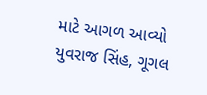માટે આગળ આવ્યો યુવરાજ સિંહ, ગૂગલ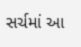સર્ચમાં આ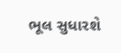ભૂલ સુધારશે